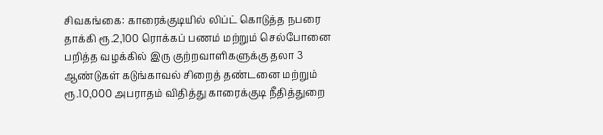சிவகங்கை: காரைக்குடியில் லிப்ட் கொடுத்த நபரை தாக்கி ரூ.2,100 ரொக்கப் பணம் மற்றும் செல்போனை பறித்த வழக்கில் இரு குற்றவாளிகளுக்கு தலா 3 ஆண்டுகள் கடுங்காவல் சிறைத் தண்டனை மற்றும் ரூ.10,000 அபராதம் விதித்து காரைக்குடி நீதித்துறை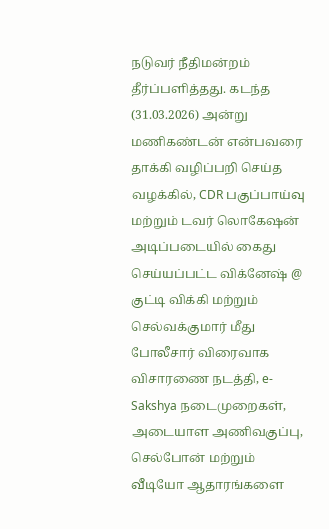நடுவர் நீதிமன்றம் தீர்ப்பளித்தது. கடந்த (31.03.2026) அன்று மணிகண்டன் என்பவரை தாக்கி வழிப்பறி செய்த வழக்கில், CDR பகுப்பாய்வு மற்றும் டவர் லொகேஷன் அடிப்படையில் கைது செய்யப்பட்ட விக்னேஷ் @ குட்டி விக்கி மற்றும் செல்வக்குமார் மீது போலீசார் விரைவாக விசாரணை நடத்தி, e-Sakshya நடைமுறைகள், அடையாள அணிவகுப்பு, செல்போன் மற்றும் வீடியோ ஆதாரங்களை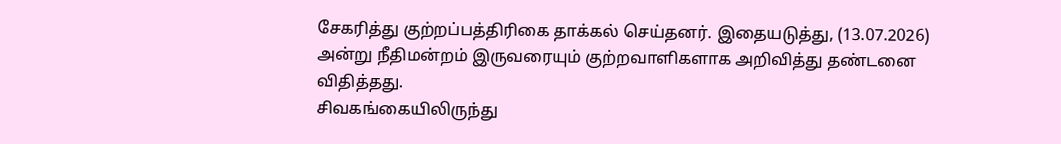சேகரித்து குற்றப்பத்திரிகை தாக்கல் செய்தனர். இதையடுத்து, (13.07.2026) அன்று நீதிமன்றம் இருவரையும் குற்றவாளிகளாக அறிவித்து தண்டனை விதித்தது.
சிவகங்கையிலிருந்து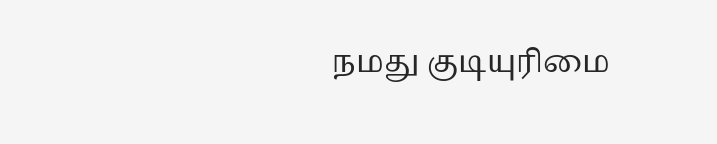நமது குடியுரிமை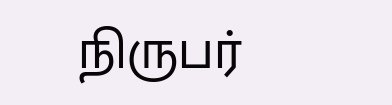நிருபர்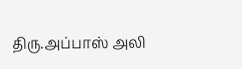திரு.அப்பாஸ் அலி